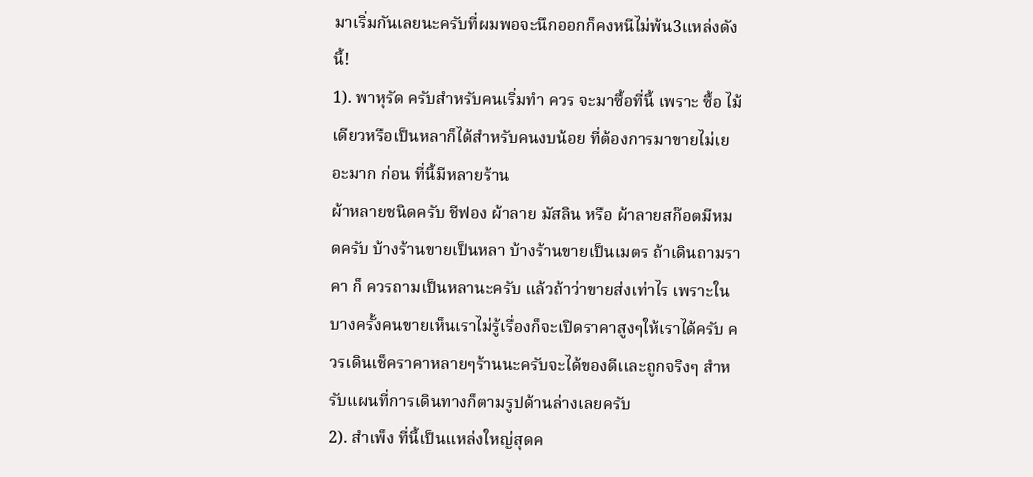มาเริ่มกันเลยนะครับที่ผมพอจะนึกออกก็คงหนีไม่พ้น3เเหล่งดังนี้!
1). พาหุรัด ครับสำหรับคนเริ่มทำ ควร จะมาซื้อที่นี้ เพราะ ซื้อ ไม้เดียวหรือเป็นหลาก็ได้สำหรับคนงบน้อย ที่ต้องการมาขายไม่เยอะมาก ก่อน ที่นี้มีหลายร้าน
ผ้าหลายชนิดครับ ชีฟอง ผ้าลาย มัสลิน หรือ ผ้าลายสก๊อตมีหมดครับ บ้างร้านขายเป็นหลา บ้างร้านขายเป็นเมตร ถ้าเดินถามราคา ก็ ควรถามเป็นหลานะครับ แล้วถ้าว่าขายส่งเท่าไร เพราะในบางครั้งคนขายเห็นเราไม่รู้เรื่องก็จะเปิดราคาสูงๆให้เราได้ครับ ควรเดินเช็คราคาหลายๆร้านนะครับจะได้ของดีเเละถูกจริงๆ สำหรับเเผนที่การเดินทางก็ตามรูปด้านล่างเลยครับ
2). สำเพ็ง ที่นี้เป็นแหล่งใหญ่สุดค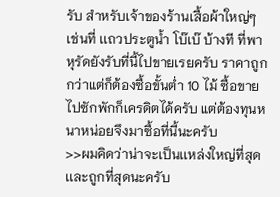รับ สำหรับเจ้าของร้านเสื้อผ้าใหญ่ๆเช่นที่ เเถวประตูน้ำ โบ๊เบ๊ บ้างที ที่พาหุรัดยังรับที่นี้ไปขายเรยครับ ราคาถูกกว่าแต่ก็ต้องซื้อขั้นต่ำ 10 ไม้ ซื้อขายไปซักพักก็เครดิตได้ครับ แต่ต้องทุนหนาหน่อยจึงมาซื้อที่นี้นะครับ
>>ผมคิดว่าน่าจะเป็นเเหล่งใหญ่ที่สุดเเละถูกที่สุดนะครับ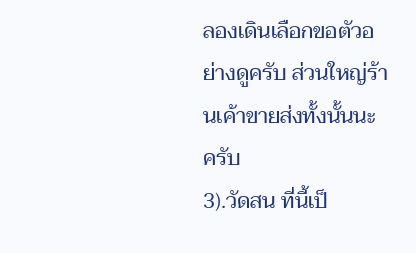ลองเดินเลือกขอตัวอย่างดูครับ ส่วนใหญ่ร้านเค้าขายส่งทั้งนั้นนะครับ
3).วัดสน ที่นี้เป็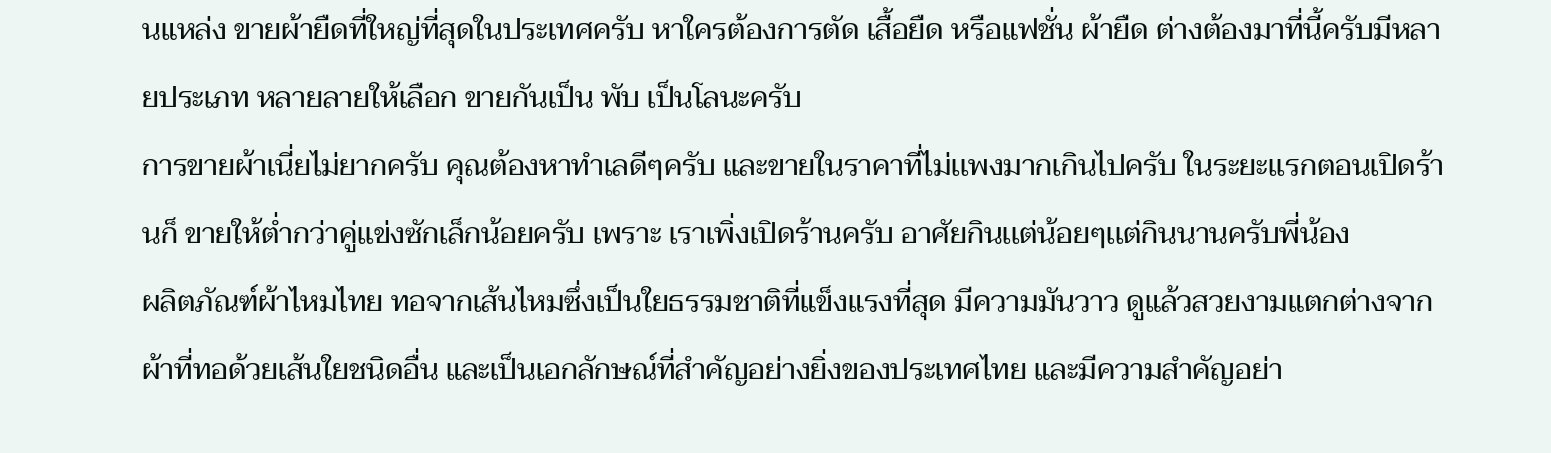นแหล่ง ขายผ้ายืดที่ใหญ่ที่สุดในประเทศครับ หาใครต้องการตัด เสื้อยืด หรือแฟชั่น ผ้ายืด ต่างต้องมาที่นี้ครับมีหลายประเภท หลายลายให้เลือก ขายกันเป็น พับ เป็นโลนะครับ
การขายผ้าเนี่ยไม่ยากครับ คุณต้องหาทำเลดีๆครับ เเละขายในราคาที่ไม่เเพงมากเกินไปครับ ในระยะเเรกตอนเปิดร้านก็ ขายให้ต่ำกว่าคู่เเข่งซักเล็กน้อยครับ เพราะ เราเพิ่งเปิดร้านครับ อาศัยกินเเต่น้อยๆเเต่กินนานครับพี่น้อง
ผลิตภัณฑ์ผ้าไหมไทย ทอจากเส้นไหมซึ่งเป็นใยธรรมชาติที่แข็งแรงที่สุด มีความมันวาว ดูแล้วสวยงามแตกต่างจากผ้าที่ทอด้วยเส้นใยชนิดอื่น และเป็นเอกลักษณ์ที่สำคัญอย่างยิ่งของประเทศไทย และมีความสำคัญอย่า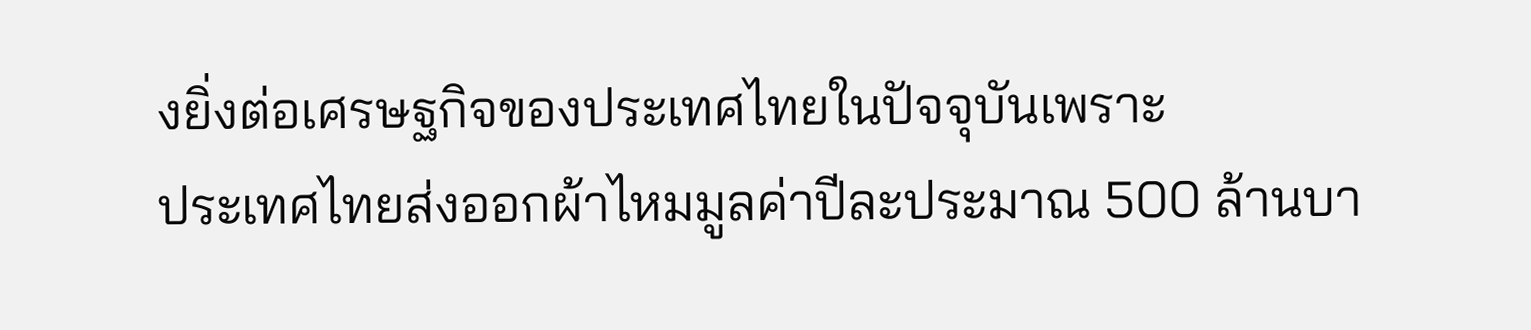งยิ่งต่อเศรษฐกิจของประเทศไทยในปัจจุบันเพราะ
ประเทศไทยส่งออกผ้าไหมมูลค่าปีละประมาณ 500 ล้านบา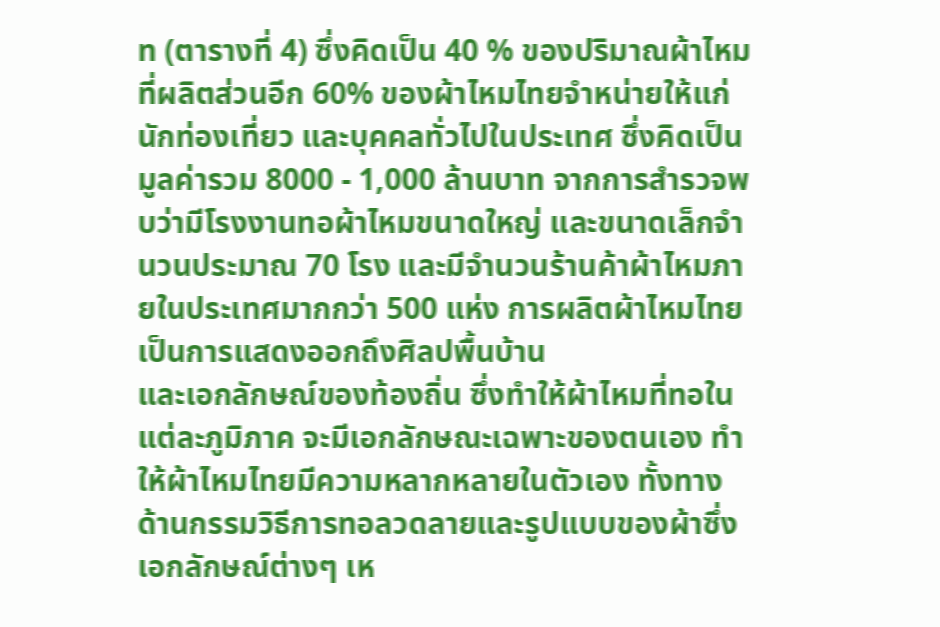ท (ตารางที่ 4) ซึ่งคิดเป็น 40 % ของปริมาณผ้าไหมที่ผลิตส่วนอีก 60% ของผ้าไหมไทยจำหน่ายให้แก่นักท่องเที่ยว และบุคคลทั่วไปในประเทศ ซึ่งคิดเป็นมูลค่ารวม 8000 - 1,000 ล้านบาท จากการสำรวจพบว่ามีโรงงานทอผ้าไหมขนาดใหญ่ และขนาดเล็กจำนวนประมาณ 70 โรง และมีจำนวนร้านค้าผ้าไหมภายในประเทศมากกว่า 500 แห่ง การผลิตผ้าไหมไทยเป็นการแสดงออกถึงศิลปพื้นบ้าน
และเอกลักษณ์ของท้องถิ่น ซึ่งทำให้ผ้าไหมที่ทอในแต่ละภูมิภาค จะมีเอกลักษณะเฉพาะของตนเอง ทำให้ผ้าไหมไทยมีความหลากหลายในตัวเอง ทั้งทางด้านกรรมวิธีการทอลวดลายและรูปแบบของผ้าซึ่งเอกลักษณ์ต่างๆ เห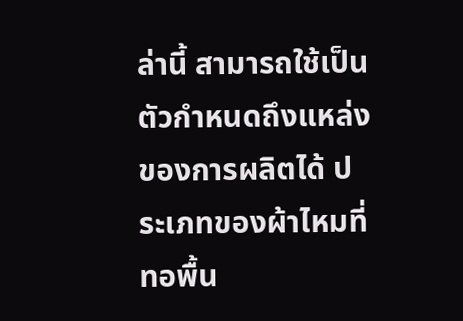ล่านี้ สามารถใช้เป็นตัวกำหนดถึงแหล่งของการผลิตได้ ประเภทของผ้าไหมที่ทอพื้น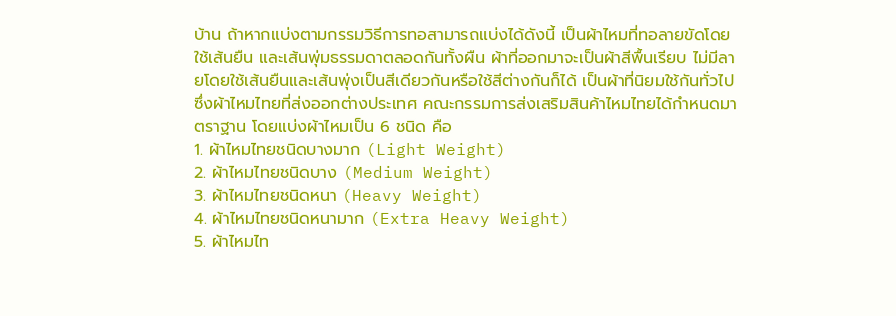บ้าน ถ้าหากแบ่งตามกรรมวิธีการทอสามารถแบ่งได้ดังนี้ เป็นผ้าไหมที่ทอลายขัดโดยใช้เส้นยืน และเส้นพุ่มธรรมดาตลอดกันทั้งผืน ผ้าที่ออกมาจะเป็นผ้าสีพื้นเรียบ ไม่มีลายโดยใช้เส้นยืนและเส้นพุ่งเป็นสีเดียวกันหรือใช้สีต่างกันก็ได้ เป็นผ้าที่นิยมใช้กันทั่วไป ซึ่งผ้าไหมไทยที่ส่งออกต่างประเทศ คณะกรรมการส่งเสริมสินค้าไหมไทยได้กำหนดมาตราฐาน โดยแบ่งผ้าไหมเป็น 6 ชนิด คือ
1. ผ้าไหมไทยชนิดบางมาก (Light Weight)
2. ผ้าไหมไทยชนิดบาง (Medium Weight)
3. ผ้าไหมไทยชนิดหนา (Heavy Weight)
4. ผ้าไหมไทยชนิดหนามาก (Extra Heavy Weight)
5. ผ้าไหมไท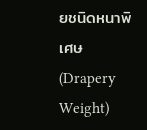ยชนิดหนาพิเศษ (Drapery Weight)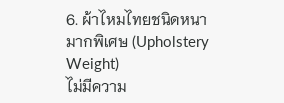6. ผ้าไหมไทยชนิดหนามากพิเศษ (Upholstery Weight)
ไม่มีความ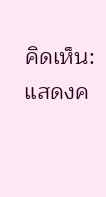คิดเห็น:
แสดงค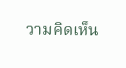วามคิดเห็น